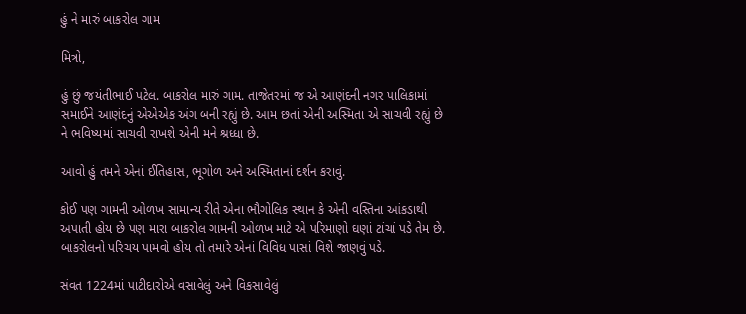હું ને મારું બાકરોલ ગામ

મિત્રો,

હું છું જયંતીભાઈ પટેલ. બાકરોલ મારું ગામ. તાજેતરમાં જ એ આણંદની નગર પાલિકામાં સમાઈને આણંદનું એએએક અંગ બની રહ્યું છે. આમ છતાં એની અસ્મિતા એ સાચવી રહ્યું છે ને ભવિષ્યમાં સાચવી રાખશે એની મને શ્રધ્ધા છે.

આવો હું તમને એનાં ઈતિહાસ, ભૂગોળ અને અસ્મિતાનાં દર્શન કરાવું.

કોઈ પણ ગામની ઓળખ સામાન્ય રીતે એના ભૌગોલિક સ્થાન કે એની વસ્તિના આંકડાથી અપાતી હોય છે પણ મારા બાકરોલ ગામની ઓળખ માટે એ પરિમાણો ઘણાં ટાંચાં પડે તેમ છે. બાકરોલનો પરિચય પામવો હોય તો તમારે એનાં વિવિધ પાસાં વિશે જાણવું પડે.

સંવત 1224માં પાટીદારોએ વસાવેલું અને વિકસાવેલું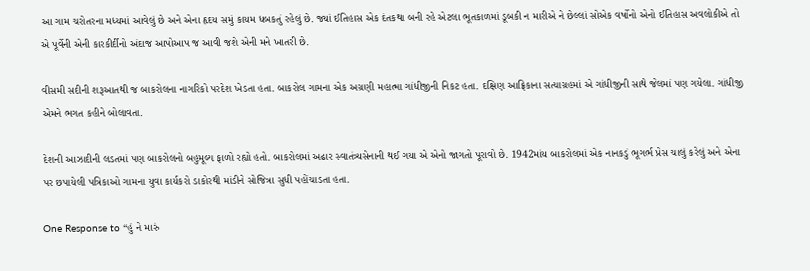આ ગામ ચરોતરના મધ્યમાં આવેલું છે અને એના હૃદય સમું કાયમ ધબકતું રહેલું છે. જ્યાં ઈતિહાસ એક દંતકથા બની રહે એટલા ભૂતકાળમાં ડૂબકી ન મારીએ ને છેલ્લાં સોએક વર્ષોનો એનો ઈતિહાસ અવલોકીએ તો એ પૂર્વેની એની કારકીર્દીનો અંદાજ આપોઆપ જ આવી જશે એની મને ખાતરી છે.

વીસમી સદીની શરૂઆતથી જ બાકરોલના નાગરિકો પરદેશ ખેડતા હતા. બાકરોલ ગામના એક અગ્રણી મહાત્મા ગાંધીજીની નિકટ હતા. દક્ષિણ આફ્રિકાના સત્યાગ્રહમાં એ ગાંધીજીની સાથે જેલમાં પણ ગયેલા. ગાંધીજી એમને ભગત કહીને બોલાવતા.

દેશની આઝાદીની લડતમાં પણ બાકરોલનો બહુમૂલ્ય ફાળો રહ્યો હતો. બાકરોલમાં અઢાર સ્વાતંત્ર્યસેનાની થઈ ગયા એ એનો જાગતો પૂરાવો છે. 1942માંય બાકરોલમાં એક નાનકડું ભૂગર્ભ પ્રેસ ચાલું કરેલું અને એના પર છપાયેલી પત્રિકાઓ ગામના યુવા કાર્યકરો ડાકોરથી માંડીને સોજિત્રા સુધી પહોંચાડતા હતા.

One Response to “હું ને મારું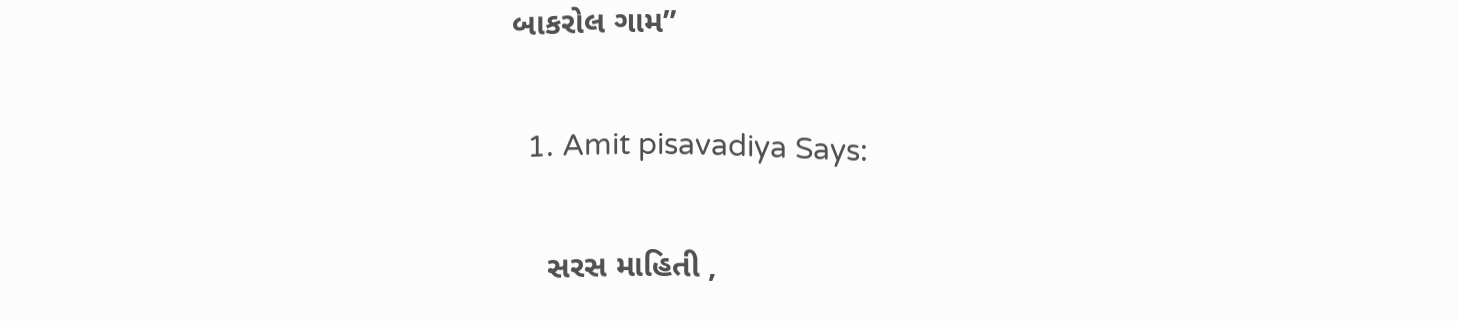બાકરોલ ગામ”

  1. Amit pisavadiya Says:

    સરસ માહિતી ,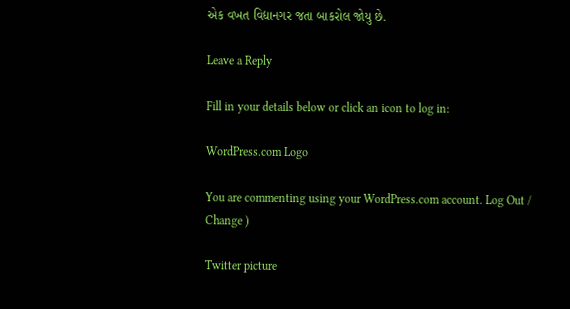એક વખત વિદ્યાનગર જતા બાકરોલ જોયુ છે.

Leave a Reply

Fill in your details below or click an icon to log in:

WordPress.com Logo

You are commenting using your WordPress.com account. Log Out / Change )

Twitter picture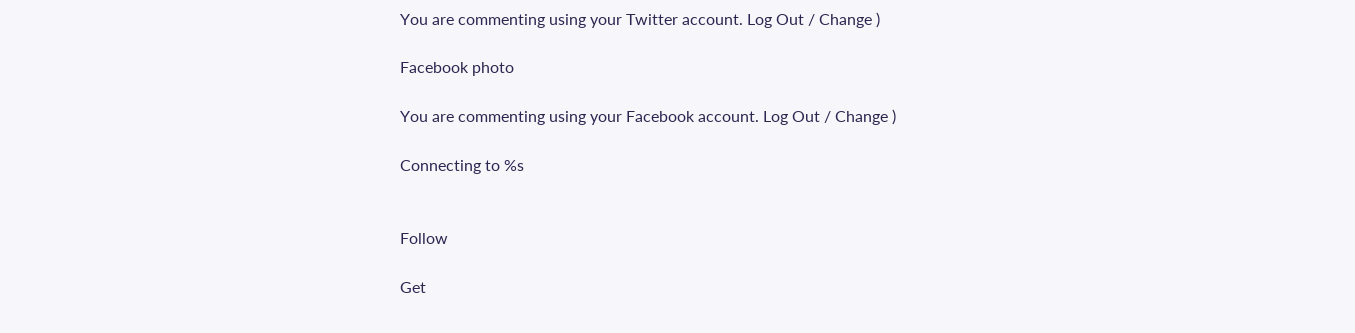You are commenting using your Twitter account. Log Out / Change )

Facebook photo

You are commenting using your Facebook account. Log Out / Change )

Connecting to %s


Follow

Get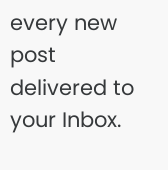every new post delivered to your Inbox.